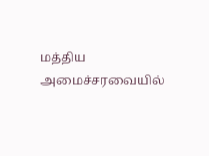மத்திய அமைச்சரவையில்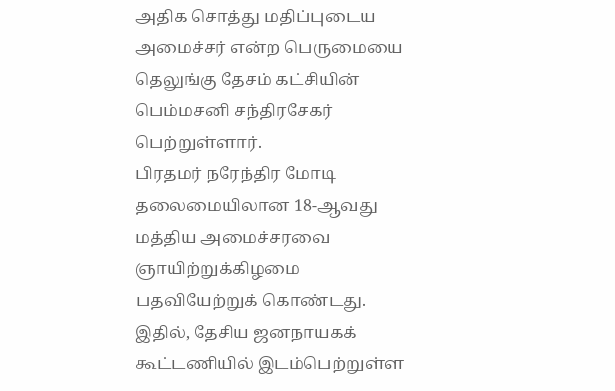அதிக சொத்து மதிப்புடைய அமைச்சர் என்ற பெருமையை தெலுங்கு தேசம் கட்சியின் பெம்மசனி சந்திரசேகர் பெற்றுள்ளார்.
பிரதமர் நரேந்திர மோடி தலைமையிலான 18-ஆவது மத்திய அமைச்சரவை ஞாயிற்றுக்கிழமை பதவியேற்றுக் கொண்டது. இதில், தேசிய ஜனநாயகக் கூட்டணியில் இடம்பெற்றுள்ள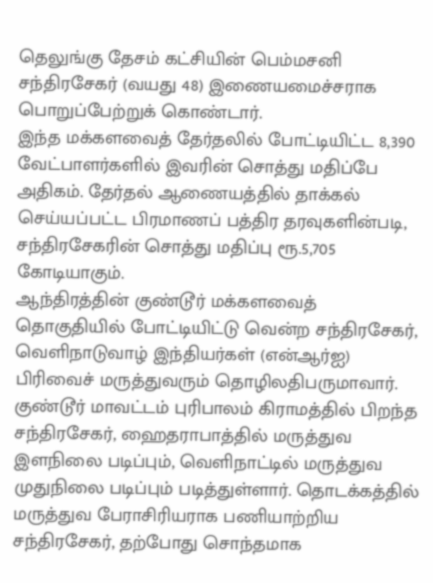தெலுங்கு தேசம் கட்சியின் பெம்மசனி சந்திரசேகர் (வயது 48) இணையமைச்சராக பொறுப்பேற்றுக் கொண்டார்.
இந்த மக்களவைத் தேர்தலில் போட்டியிட்ட 8,390 வேட்பாளர்களில் இவரின் சொத்து மதிப்பே அதிகம். தேர்தல் ஆணையத்தில் தாக்கல் செய்யப்பட்ட பிரமாணப் பத்திர தரவுகளின்படி, சந்திரசேகரின் சொத்து மதிப்பு ரூ.5,705 கோடியாகும்.
ஆந்திரத்தின் குண்டூர் மக்களவைத் தொகுதியில் போட்டியிட்டு வென்ற சந்திரசேகர், வெளிநாடுவாழ் இந்தியர்கள் (என்ஆர்ஐ) பிரிவைச் மருத்துவரும் தொழிலதிபருமாவார்.
குண்டூர் மாவட்டம் புரிபாலம் கிராமத்தில் பிறந்த சந்திரசேகர், ஹைதராபாத்தில் மருத்துவ இளநிலை படிப்பும், வெளிநாட்டில் மருத்துவ முதுநிலை படிப்பும் படித்துள்ளார். தொடக்கத்தில் மருத்துவ பேராசிரியராக பணியாற்றிய சந்திரசேகர், தற்போது சொந்தமாக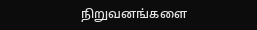நிறுவனங்களை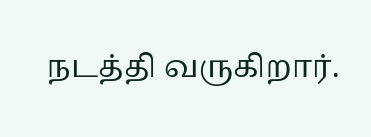நடத்தி வருகிறார்.